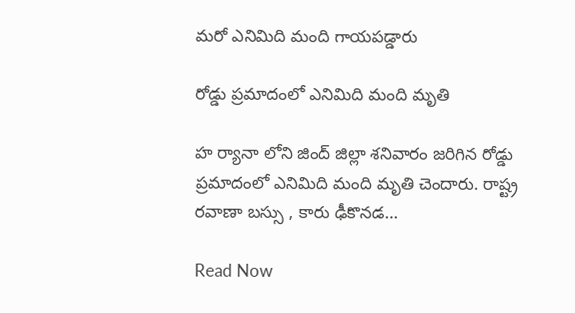మరో ఎనిమిది మంది గాయపడ్డారు

రోడ్డు ప్రమాదంలో ఎనిమిది మంది మృతి

హ ర్యానా లోని జింద్ జిల్లా శనివారం జరిగిన రోడ్డు ప్రమాదంలో ఎనిమిది మంది మృతి చెందారు. రాష్ట్ర రవాణా బస్సు , కారు ఢీకొనడ…

Read Now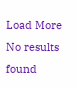Load More No results found